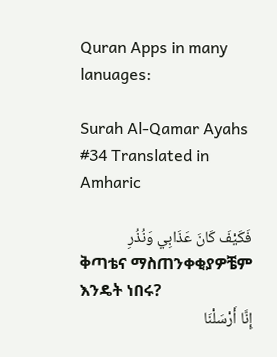Quran Apps in many lanuages:

Surah Al-Qamar Ayahs #34 Translated in Amharic

فَكَيْفَ كَانَ عَذَابِي وَنُذُرِ
ቅጣቴና ማስጠንቀቂያዎቼም እንዴት ነበሩ?
إِنَّا أَرْسَلْنَا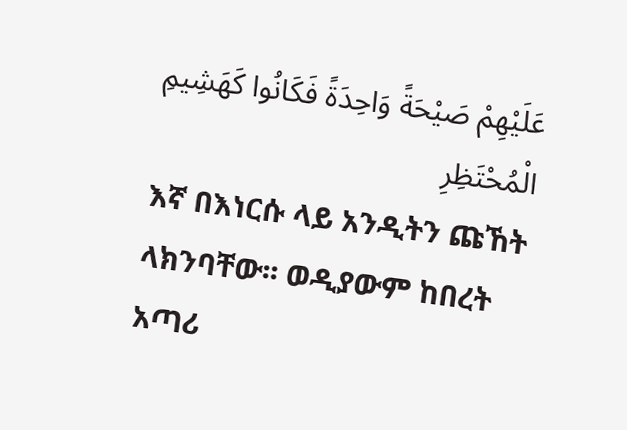عَلَيْهِمْ صَيْحَةً وَاحِدَةً فَكَانُوا كَهَشِيمِ الْمُحْتَظِرِ
እኛ በእነርሱ ላይ አንዲትን ጩኸት ላክንባቸው፡፡ ወዲያውም ከበረት አጣሪ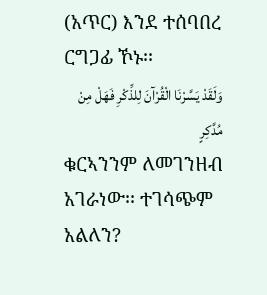(አጥር) እንደ ተሰባበረ ርግጋፊ ኾኑ፡፡
وَلَقَدْ يَسَّرْنَا الْقُرْآنَ لِلذِّكْرِ فَهَلْ مِنْ مُدَّكِرٍ
ቁርኣንንም ለመገንዘብ አገራነው፡፡ ተገሳጭም አልለን?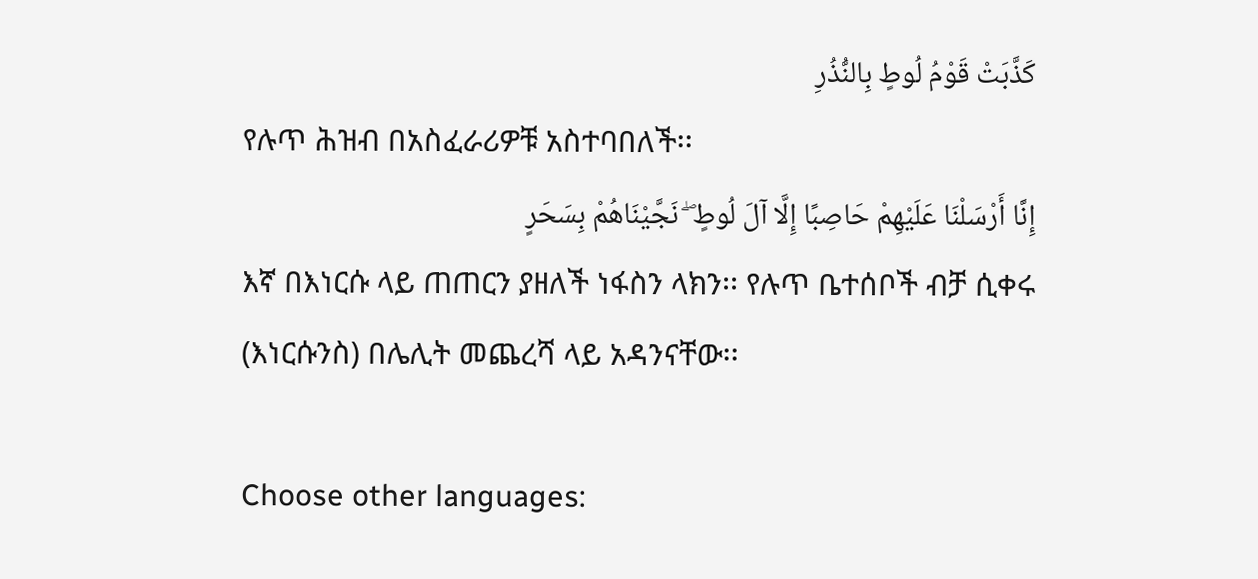كَذَّبَتْ قَوْمُ لُوطٍ بِالنُّذُرِ
የሉጥ ሕዝብ በአስፈራሪዎቹ አስተባበለች፡፡
إِنَّا أَرْسَلْنَا عَلَيْهِمْ حَاصِبًا إِلَّا آلَ لُوطٍ ۖ نَجَّيْنَاهُمْ بِسَحَرٍ
እኛ በእነርሱ ላይ ጠጠርን ያዘለች ነፋስን ላክን፡፡ የሉጥ ቤተሰቦች ብቻ ሲቀሩ (እነርሱንስ) በሌሊት መጨረሻ ላይ አዳንናቸው፡፡

Choose other languages: